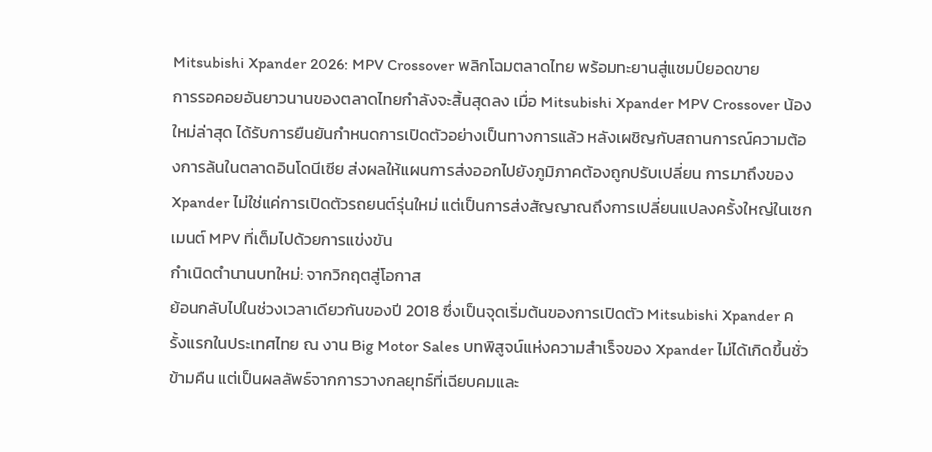Mitsubishi Xpander 2026: MPV Crossover พลิกโฉมตลาดไทย พร้อมทะยานสู่แชมป์ยอดขาย
การรอคอยอันยาวนานของตลาดไทยกำลังจะสิ้นสุดลง เมื่อ Mitsubishi Xpander MPV Crossover น้องใหม่ล่าสุด ได้รับการยืนยันกำหนดการเปิดตัวอย่างเป็นทางการแล้ว หลังเผชิญกับสถานการณ์ความต้องการล้นในตลาดอินโดนีเซีย ส่งผลให้แผนการส่งออกไปยังภูมิภาคต้องถูกปรับเปลี่ยน การมาถึงของ Xpander ไม่ใช่แค่การเปิดตัวรถยนต์รุ่นใหม่ แต่เป็นการส่งสัญญาณถึงการเปลี่ยนแปลงครั้งใหญ่ในเซกเมนต์ MPV ที่เต็มไปด้วยการแข่งขัน
กำเนิดตำนานบทใหม่: จากวิกฤตสู่โอกาส
ย้อนกลับไปในช่วงเวลาเดียวกันของปี 2018 ซึ่งเป็นจุดเริ่มต้นของการเปิดตัว Mitsubishi Xpander ครั้งแรกในประเทศไทย ณ งาน Big Motor Sales บทพิสูจน์แห่งความสำเร็จของ Xpander ไม่ได้เกิดขึ้นชั่วข้ามคืน แต่เป็นผลลัพธ์จากการวางกลยุทธ์ที่เฉียบคมและ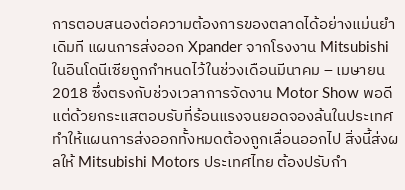การตอบสนองต่อความต้องการของตลาดได้อย่างแม่นยำ
เดิมที แผนการส่งออก Xpander จากโรงงาน Mitsubishi ในอินโดนีเซียถูกกำหนดไว้ในช่วงเดือนมีนาคม – เมษายน 2018 ซึ่งตรงกับช่วงเวลาการจัดงาน Motor Show พอดี แต่ด้วยกระแสตอบรับที่ร้อนแรงจนยอดจองล้นในประเทศ ทำให้แผนการส่งออกทั้งหมดต้องถูกเลื่อนออกไป สิ่งนี้ส่งผลให้ Mitsubishi Motors ประเทศไทย ต้องปรับกำ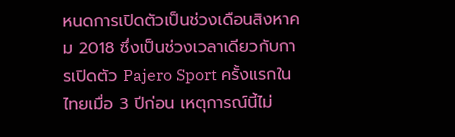หนดการเปิดตัวเป็นช่วงเดือนสิงหาคม 2018 ซึ่งเป็นช่วงเวลาเดียวกับการเปิดตัว Pajero Sport ครั้งแรกในไทยเมื่อ 3 ปีก่อน เหตุการณ์นี้ไม่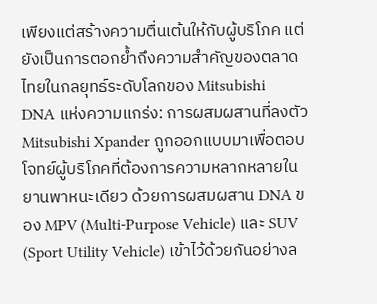เพียงแต่สร้างความตื่นเต้นให้กับผู้บริโภค แต่ยังเป็นการตอกย้ำถึงความสำคัญของตลาดไทยในกลยุทธ์ระดับโลกของ Mitsubishi
DNA แห่งความแกร่ง: การผสมผสานที่ลงตัว
Mitsubishi Xpander ถูกออกแบบมาเพื่อตอบโจทย์ผู้บริโภคที่ต้องการความหลากหลายในยานพาหนะเดียว ด้วยการผสมผสาน DNA ของ MPV (Multi-Purpose Vehicle) และ SUV (Sport Utility Vehicle) เข้าไว้ด้วยกันอย่างล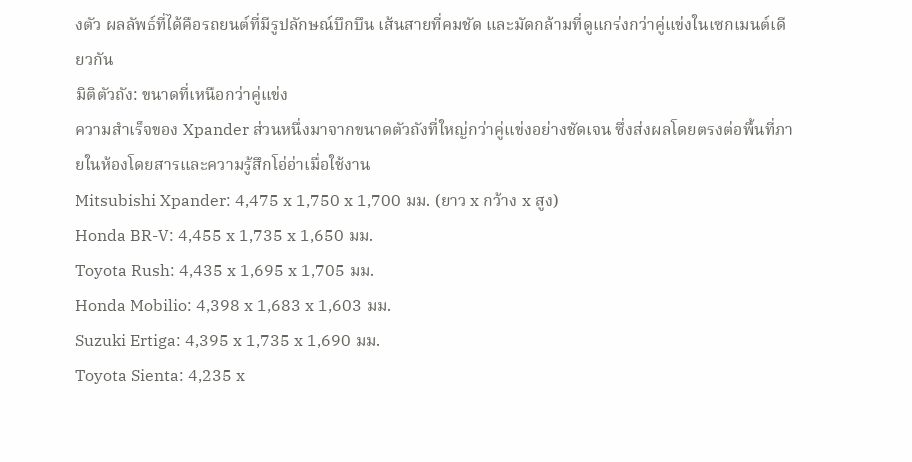งตัว ผลลัพธ์ที่ได้คือรถยนต์ที่มีรูปลักษณ์บึกบึน เส้นสายที่คมชัด และมัดกล้ามที่ดูแกร่งกว่าคู่แข่งในเซกเมนต์เดียวกัน
มิติตัวถัง: ขนาดที่เหนือกว่าคู่แข่ง
ความสำเร็จของ Xpander ส่วนหนึ่งมาจากขนาดตัวถังที่ใหญ่กว่าคู่แข่งอย่างชัดเจน ซึ่งส่งผลโดยตรงต่อพื้นที่ภายในห้องโดยสารและความรู้สึกโอ่อ่าเมื่อใช้งาน
Mitsubishi Xpander: 4,475 x 1,750 x 1,700 มม. (ยาว x กว้าง x สูง)
Honda BR-V: 4,455 x 1,735 x 1,650 มม.
Toyota Rush: 4,435 x 1,695 x 1,705 มม.
Honda Mobilio: 4,398 x 1,683 x 1,603 มม.
Suzuki Ertiga: 4,395 x 1,735 x 1,690 มม.
Toyota Sienta: 4,235 x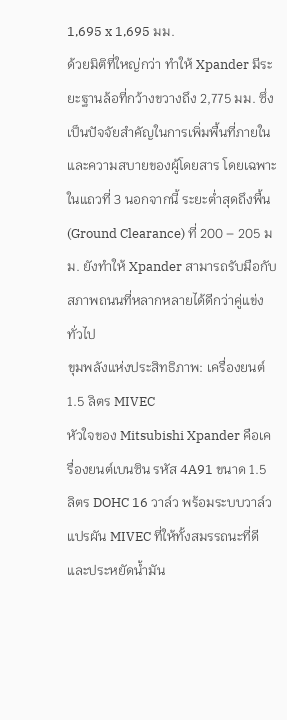1,695 x 1,695 มม.
ด้วยมิติที่ใหญ่กว่า ทำให้ Xpander มีระยะฐานล้อที่กว้างขวางถึง 2,775 มม. ซึ่งเป็นปัจจัยสำคัญในการเพิ่มพื้นที่ภายในและความสบายของผู้โดยสาร โดยเฉพาะในแถวที่ 3 นอกจากนี้ ระยะต่ำสุดถึงพื้น (Ground Clearance) ที่ 200 – 205 มม. ยังทำให้ Xpander สามารถรับมือกับสภาพถนนที่หลากหลายได้ดีกว่าคู่แข่งทั่วไป
ขุมพลังแห่งประสิทธิภาพ: เครื่องยนต์ 1.5 ลิตร MIVEC
หัวใจของ Mitsubishi Xpander คือเครื่องยนต์เบนซิน รหัส 4A91 ขนาด 1.5 ลิตร DOHC 16 วาล์ว พร้อมระบบวาล์วแปรผัน MIVEC ที่ให้ทั้งสมรรถนะที่ดีและประหยัดน้ำมัน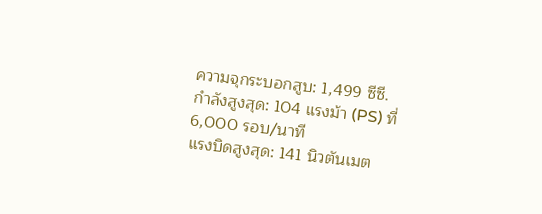ความจุกระบอกสูบ: 1,499 ซีซี.
กำลังสูงสุด: 104 แรงม้า (PS) ที่ 6,000 รอบ/นาที
แรงบิดสูงสุด: 141 นิวตันเมต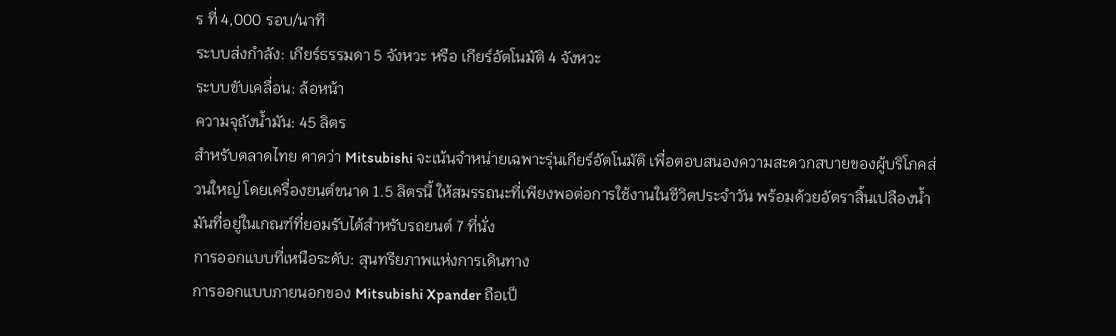ร ที่ 4,000 รอบ/นาที
ระบบส่งกำลัง: เกียร์ธรรมดา 5 จังหวะ หรือ เกียร์อัตโนมัติ 4 จังหวะ
ระบบขับเคลื่อน: ล้อหน้า
ความจุถังน้ำมัน: 45 ลิตร
สำหรับตลาดไทย คาดว่า Mitsubishi จะเน้นจำหน่ายเฉพาะรุ่นเกียร์อัตโนมัติ เพื่อตอบสนองความสะดวกสบายของผู้บริโภคส่วนใหญ่ โดยเครื่องยนต์ขนาด 1.5 ลิตรนี้ ให้สมรรถนะที่เพียงพอต่อการใช้งานในชีวิตประจำวัน พร้อมด้วยอัตราสิ้นเปลืองน้ำมันที่อยู่ในเกณฑ์ที่ยอมรับได้สำหรับรถยนต์ 7 ที่นั่ง
การออกแบบที่เหนือระดับ: สุนทรียภาพแห่งการเดินทาง
การออกแบบภายนอกของ Mitsubishi Xpander ถือเป็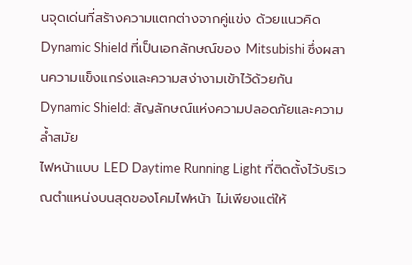นจุดเด่นที่สร้างความแตกต่างจากคู่แข่ง ด้วยแนวคิด Dynamic Shield ที่เป็นเอกลักษณ์ของ Mitsubishi ซึ่งผสานความแข็งแกร่งและความสง่างามเข้าไว้ด้วยกัน
Dynamic Shield: สัญลักษณ์แห่งความปลอดภัยและความล้ำสมัย
ไฟหน้าแบบ LED Daytime Running Light ที่ติดตั้งไว้บริเวณตำแหน่งบนสุดของโคมไฟหน้า ไม่เพียงแต่ให้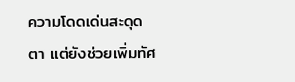ความโดดเด่นสะดุดตา แต่ยังช่วยเพิ่มทัศ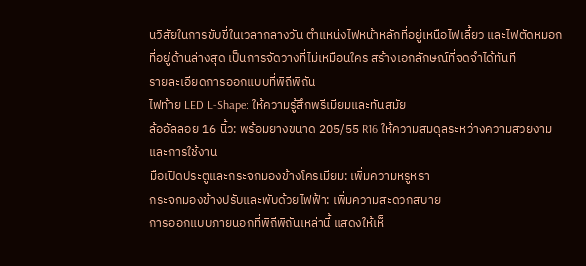นวิสัยในการขับขี่ในเวลากลางวัน ตำแหน่งไฟหน้าหลักที่อยู่เหนือไฟเลี้ยว และไฟตัดหมอกที่อยู่ด้านล่างสุด เป็นการจัดวางที่ไม่เหมือนใคร สร้างเอกลักษณ์ที่จดจำได้ทันที
รายละเอียดการออกแบบที่พิถีพิถัน
ไฟท้าย LED L-Shape: ให้ความรู้สึกพรีเมียมและทันสมัย
ล้ออัลลอย 16 นิ้ว: พร้อมยางขนาด 205/55 R16 ให้ความสมดุลระหว่างความสวยงามและการใช้งาน
มือเปิดประตูและกระจกมองข้างโครเมียม: เพิ่มความหรูหรา
กระจกมองข้างปรับและพับด้วยไฟฟ้า: เพิ่มความสะดวกสบาย
การออกแบบภายนอกที่พิถีพิถันเหล่านี้ แสดงให้เห็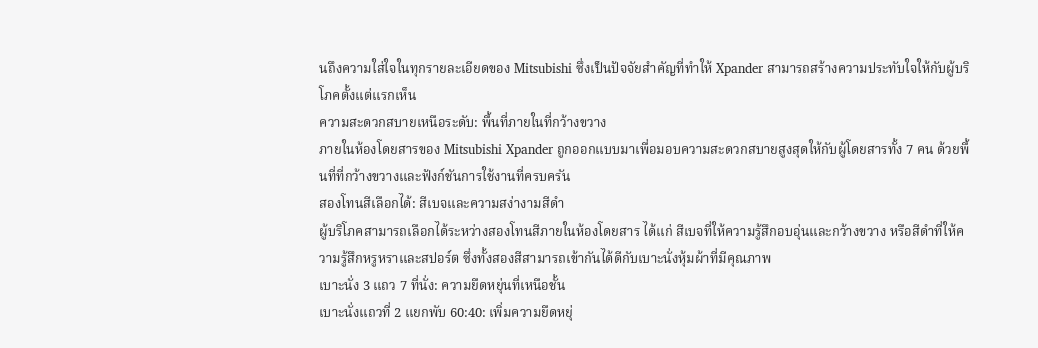นถึงความใส่ใจในทุกรายละเอียดของ Mitsubishi ซึ่งเป็นปัจจัยสำคัญที่ทำให้ Xpander สามารถสร้างความประทับใจให้กับผู้บริโภคตั้งแต่แรกเห็น
ความสะดวกสบายเหนือระดับ: พื้นที่ภายในที่กว้างขวาง
ภายในห้องโดยสารของ Mitsubishi Xpander ถูกออกแบบมาเพื่อมอบความสะดวกสบายสูงสุดให้กับผู้โดยสารทั้ง 7 คน ด้วยพื้นที่ที่กว้างขวางและฟังก์ชันการใช้งานที่ครบครัน
สองโทนสีเลือกได้: สีเบจและความสง่างามสีดำ
ผู้บริโภคสามารถเลือกได้ระหว่างสองโทนสีภายในห้องโดยสาร ได้แก่ สีเบจที่ให้ความรู้สึกอบอุ่นและกว้างขวาง หรือสีดำที่ให้ความรู้สึกหรูหราและสปอร์ต ซึ่งทั้งสองสีสามารถเข้ากันได้ดีกับเบาะนั่งหุ้มผ้าที่มีคุณภาพ
เบาะนั่ง 3 แถว 7 ที่นั่ง: ความยืดหยุ่นที่เหนือชั้น
เบาะนั่งแถวที่ 2 แยกพับ 60:40: เพิ่มความยืดหยุ่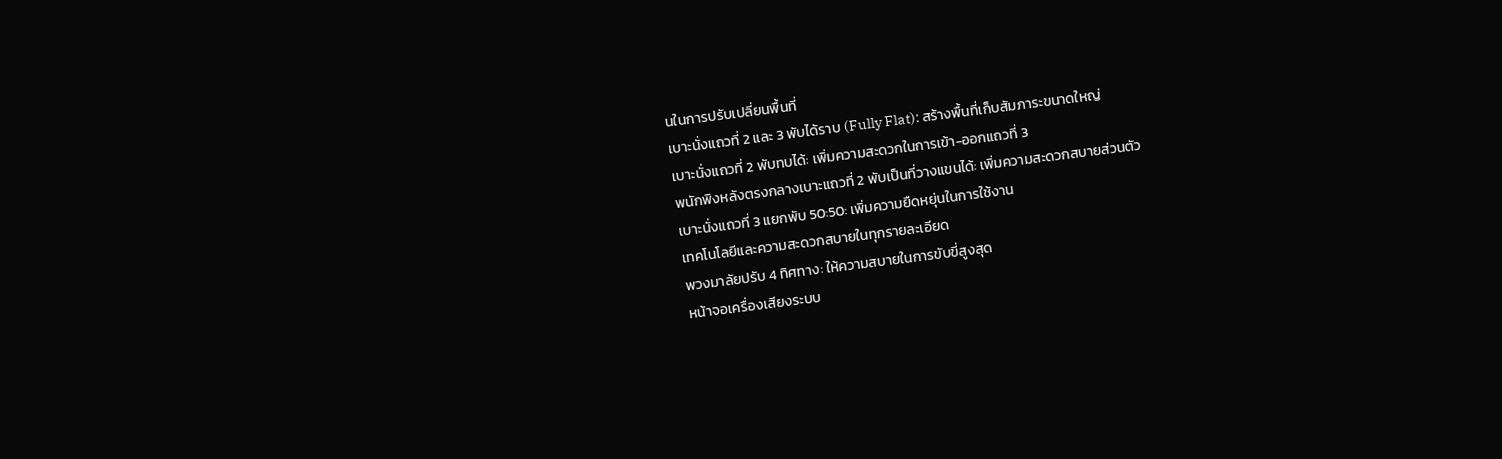นในการปรับเปลี่ยนพื้นที่
เบาะนั่งแถวที่ 2 และ 3 พับได้ราบ (Fully Flat): สร้างพื้นที่เก็บสัมภาระขนาดใหญ่
เบาะนั่งแถวที่ 2 พับทบได้: เพิ่มความสะดวกในการเข้า-ออกแถวที่ 3
พนักพิงหลังตรงกลางเบาะแถวที่ 2 พับเป็นที่วางแขนได้: เพิ่มความสะดวกสบายส่วนตัว
เบาะนั่งแถวที่ 3 แยกพับ 50:50: เพิ่มความยืดหยุ่นในการใช้งาน
เทคโนโลยีและความสะดวกสบายในทุกรายละเอียด
พวงมาลัยปรับ 4 ทิศทาง: ให้ความสบายในการขับขี่สูงสุด
หน้าจอเครื่องเสียงระบบ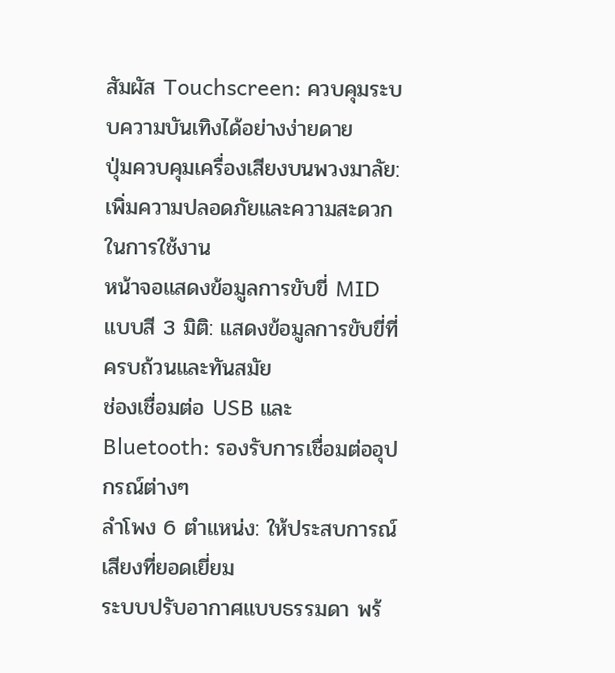สัมผัส Touchscreen: ควบคุมระบบความบันเทิงได้อย่างง่ายดาย
ปุ่มควบคุมเครื่องเสียงบนพวงมาลัย: เพิ่มความปลอดภัยและความสะดวกในการใช้งาน
หน้าจอแสดงข้อมูลการขับขี่ MID แบบสี 3 มิติ: แสดงข้อมูลการขับขี่ที่ครบถ้วนและทันสมัย
ช่องเชื่อมต่อ USB และ Bluetooth: รองรับการเชื่อมต่ออุปกรณ์ต่างๆ
ลำโพง 6 ตำแหน่ง: ให้ประสบการณ์เสียงที่ยอดเยี่ยม
ระบบปรับอากาศแบบธรรมดา พร้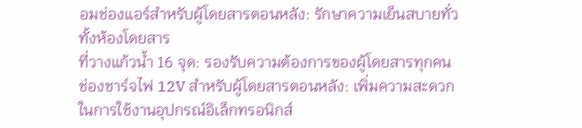อมช่องแอร์สำหรับผู้โดยสารตอนหลัง: รักษาความเย็นสบายทั่วทั้งห้องโดยสาร
ที่วางแก้วน้ำ 16 จุด: รองรับความต้องการของผู้โดยสารทุกคน
ช่องชาร์จไฟ 12V สำหรับผู้โดยสารตอนหลัง: เพิ่มความสะดวกในการใช้งานอุปกรณ์อิเล็กทรอนิกส์